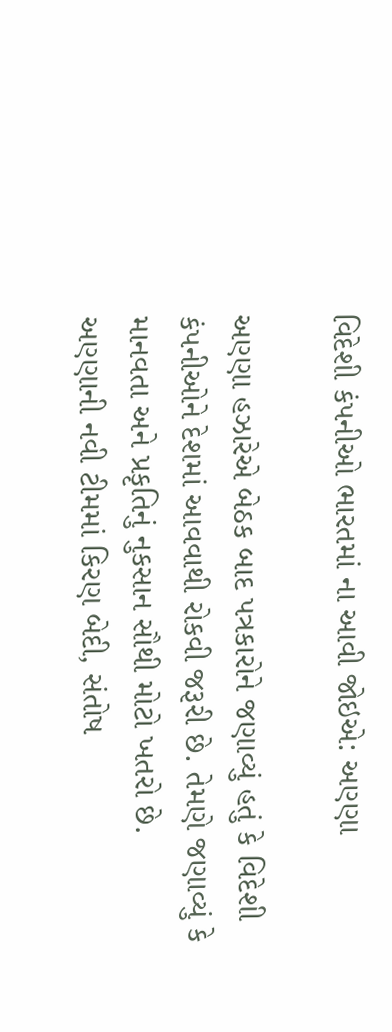વિદેશી કંપનીઓ ભારતમાં ના આવી જોઇએ: અણ્ણા

અણ્ણા હઝારેએ બેઠક બાદ પત્રકારોને જણાવ્યું હતું કે વિદેશી કંપનીઓને દેશમાં આવવાથી રોકવી જરૂરી છે. તેમણે જણાવ્યું કે માનવતા અને પ્રકૃતિનું નુકસાન સૌથી મોટો ખતરો છે.
અણ્ણાની નવી ટીમમાં કિરણ બેદી, સંતોષ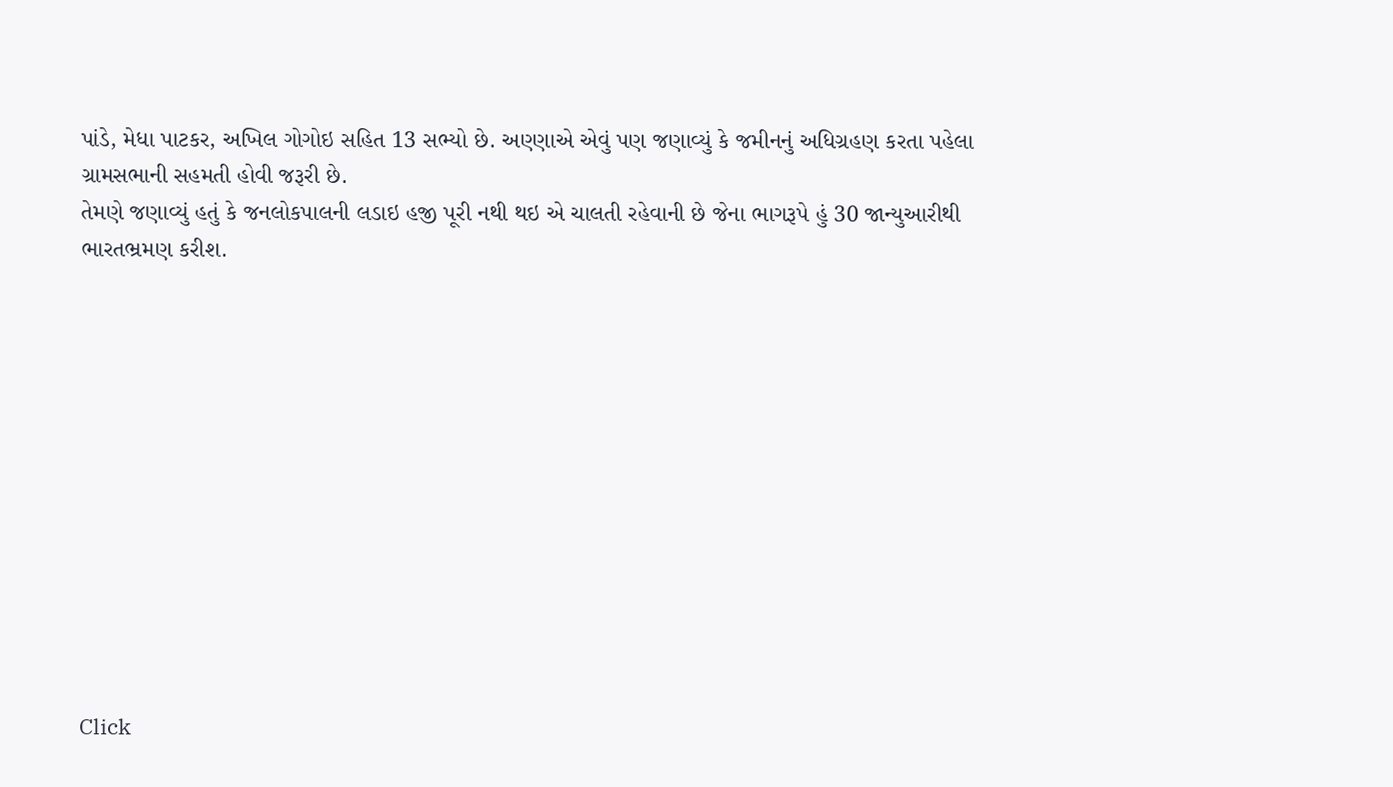પાંડે, મેધા પાટકર, અખિલ ગોગોઇ સહિત 13 સભ્યો છે. અણ્ણાએ એવું પણ જણાવ્યું કે જમીનનું અધિગ્રહણ કરતા પહેલા ગ્રામસભાની સહમતી હોવી જરૂરી છે.
તેમણે જણાવ્યું હતું કે જનલોકપાલની લડાઇ હજી પૂરી નથી થઇ એ ચાલતી રહેવાની છે જેના ભાગરૂપે હું 30 જાન્યુઆરીથી ભારતભ્રમણ કરીશ.












Click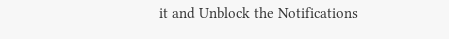it and Unblock the Notifications